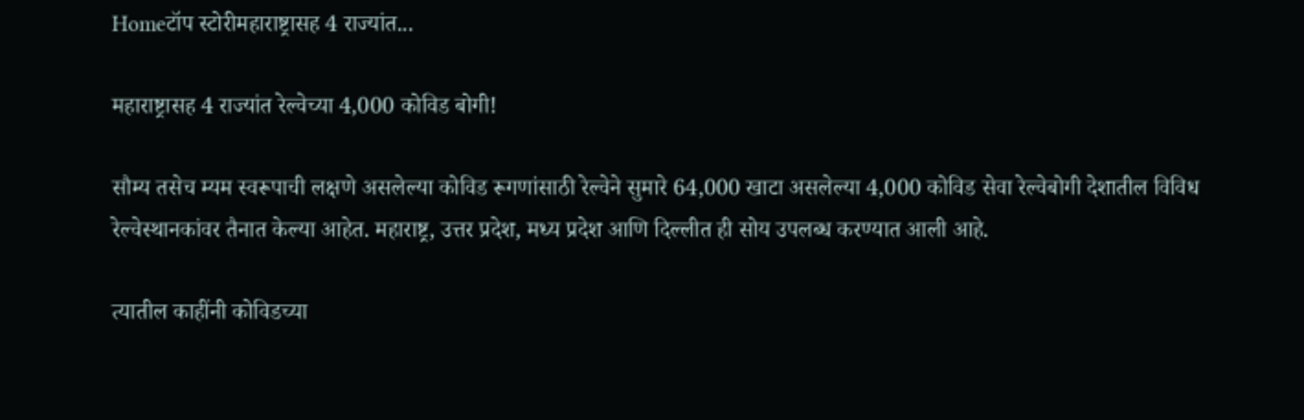Homeटॉप स्टोरीमहाराष्ट्रासह 4 राज्यांत...

महाराष्ट्रासह 4 राज्यांत रेल्वेच्या 4,000 कोविड बोगी!

सौम्य तसेच म्यम स्वरूपाची लक्षणे असलेल्या कोविड रूगणांसाठी रेल्वेने सुमारे 64,000 खाटा असलेल्या 4,000 कोविड सेवा रेल्वेबोगी देशातील विविध रेल्वेस्थानकांवर तैनात केल्या आहेत. महाराष्ट्र, उत्तर प्रदेश, मध्य प्रदेश आणि दिल्लीत ही सोय उपलब्ध करण्यात आली आहे.

त्यातील काहींनी कोविडच्या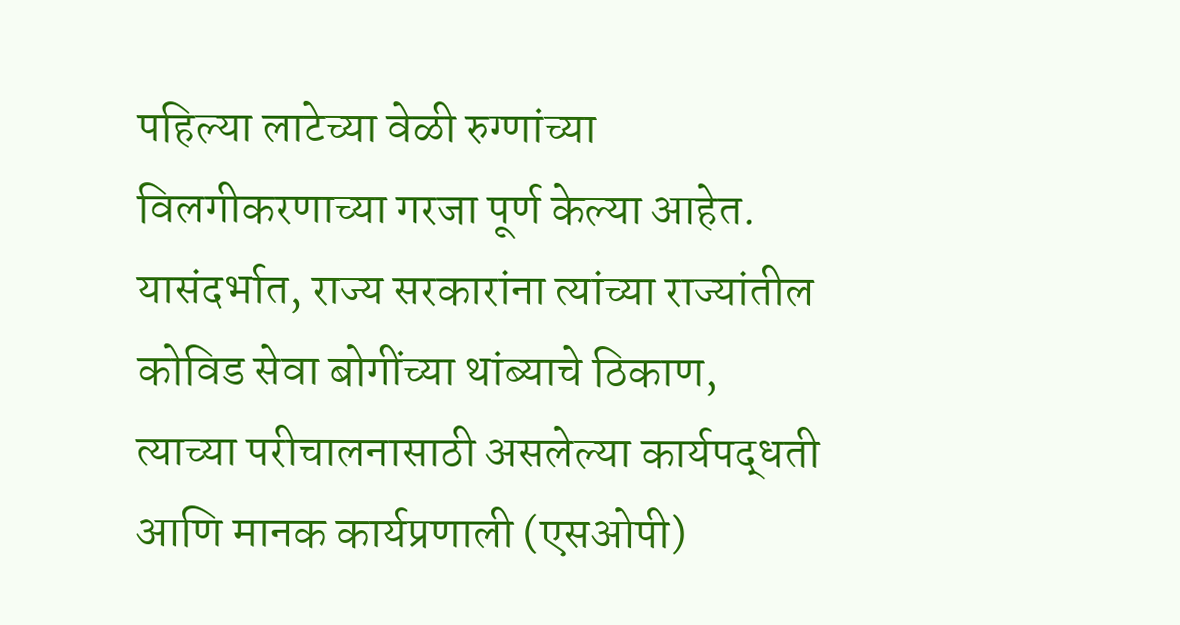पहिल्या लाटेच्या वेळी रुग्णांच्या विलगीकरणाच्या गरजा पूर्ण केल्या आहेत. यासंदर्भात, राज्य सरकारांना त्यांच्या राज्यांतील कोविड सेवा बोगींच्या थांब्याचे ठिकाण, त्याच्या परीचालनासाठी असलेल्या कार्यपद्धती आणि मानक कार्यप्रणाली (एसओपी)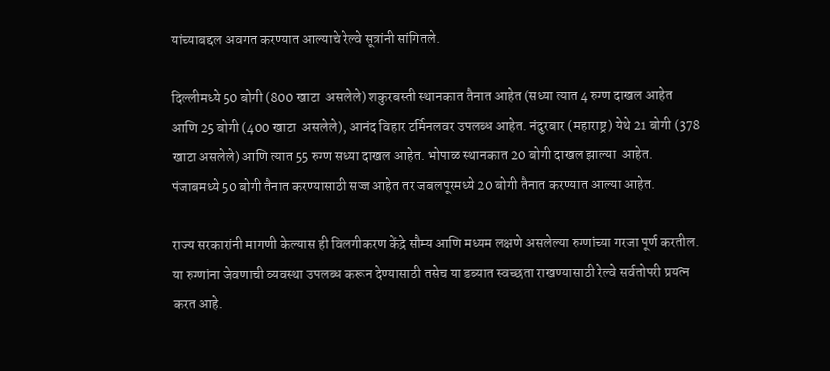यांच्याबद्दल अवगत करण्यात आल्याचे रेल्वे सूत्रांनी सांगितले.

दिल्लीमध्ये 50 बोगी (800 खाटा  असलेले) शकुरबस्ती स्थानकात तैनात आहेत (सध्या त्यात 4 रुग्ण दाखल आहेत आणि 25 बोगी (400 खाटा  असलेले), आनंद विहार टर्मिनलवर उपलब्ध आहेत. नंदुरबार (महाराष्ट्र) येथे 21 बोगी (378 खाटा असलेले) आणि त्यात 55 रुग्ण सध्या दाखल आहेत. भोपाळ स्थानकात 20 बोगी दाखल झाल्या  आहेत. पंजाबमध्ये 50 बोगी तैनात करण्यासाठी सज्ज आहेत तर जबलपूरमध्ये 20 बोगी तैनात करण्यात आल्या आहेत.

राज्य सरकारांनी मागणी केल्यास ही विलगीकरण केंद्रे सौम्य आणि मध्यम लक्षणे असलेल्या रुग्णांच्या गरजा पूर्ण करतील. या रुग्णांना जेवणाची व्यवस्था उपलब्ध करून देण्यासाठी तसेच या डब्यात स्वच्छता राखण्यासाठी रेल्वे सर्वतोपरी प्रयत्न करत आहे.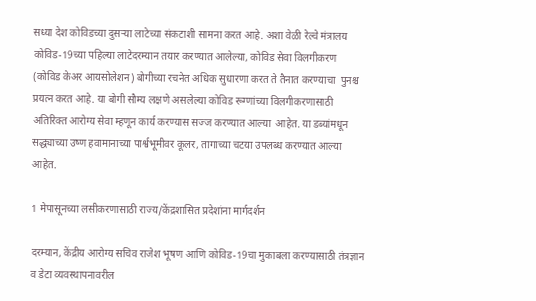सध्या देश कोविडच्या दुसऱ्या लाटेच्या संकटाशी सामना करत आहे. अशा वेळी रेल्वे मंत्रालय कोविड-19च्या पहिल्या लाटेदरम्यान तयार करण्यात आलेल्या, कोविड सेवा विलगीकरण  (कोविड केअर आयसोलेशन) बोगीच्या रचनेत अधिक सुधारणा करत ते तैनात करण्याचा  पुनश्च प्रयत्न करत आहे. या बोगी सौम्य लक्षणे असलेल्या कोविड रूग्णांच्या विलगीकरणासाठी अतिरिक्त आरोग्य सेवा म्हणून कार्य करण्यास सज्ज करण्यात आल्या  आहेत. या डब्यांमधून सद्ध्याच्या उष्ण हवामानाच्या पार्श्वभूमीवर कूलर, तागाच्या चटया उपलब्ध करण्यात आल्या आहेत.

1 मेपासूनच्या लसीकरणासाठी राज्य/केंद्रशासित प्रदेशांना मार्गदर्शन

दरम्यान, केंद्रीय आरोग्य सचिव राजेश भूषण आणि कोविड-19चा मुकाबला करण्यासाठी तंत्रज्ञान व डेटा व्यवस्थापनावरील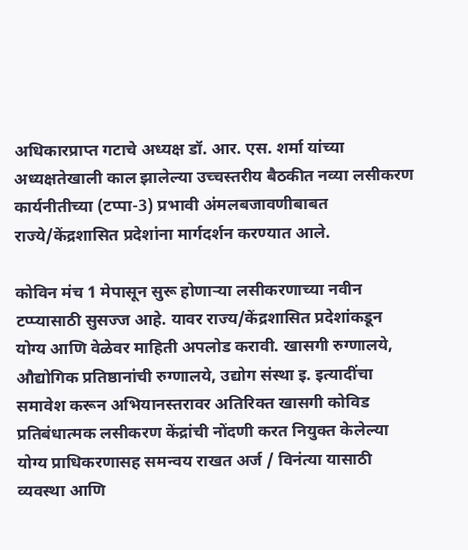अधिकारप्राप्त गटाचे अध्यक्ष डॉ. आर. एस. शर्मा यांच्या अध्यक्षतेखाली काल झालेल्या उच्चस्तरीय बैठकीत नव्या लसीकरण कार्यनीतीच्या (टप्पा-3) प्रभावी अंमलबजावणीबाबत राज्ये/केंद्रशासित प्रदेशांना मार्गदर्शन करण्यात आले.

कोविन मंच 1 मेपासून सुरू होणाऱ्या लसीकरणाच्या नवीन टप्प्यासाठी सुसज्ज आहे. यावर राज्य/केंद्रशासित प्रदेशांकडून योग्य आणि वेळेवर माहिती अपलोड करावी. खासगी रुग्णालये, औद्योगिक प्रतिष्ठानांची रुग्णालये, उद्योग संस्था इ. इत्यादींचा समावेश करून अभियानस्तरावर अतिरिक्त खासगी कोविड प्रतिबंधात्मक लसीकरण केंद्रांची नोंदणी करत नियुक्त केलेल्या योग्य प्राधिकरणासह समन्वय राखत अर्ज / विनंत्या यासाठी व्यवस्था आणि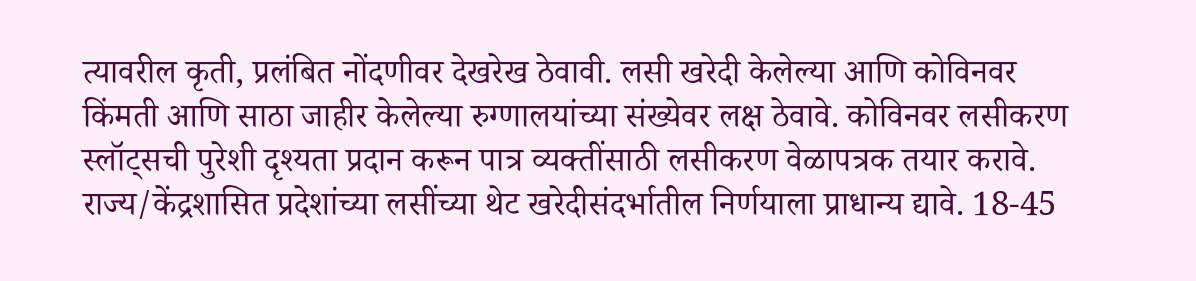त्यावरील कृती, प्रलंबित नोंदणीवर देखरेख ठेवावी. लसी खरेदी केलेल्या आणि कोविनवर  किंमती आणि साठा जाहीर केलेल्या रुग्णालयांच्या संख्येवर लक्ष ठेवावे. कोविनवर लसीकरण स्लॉट्सची पुरेशी दृश्यता प्रदान करून पात्र व्यक्तींसाठी लसीकरण वेळापत्रक तयार करावे. राज्य/केंद्रशासित प्रदेशांच्या लसींच्या थेट खरेदीसंदर्भातील निर्णयाला प्राधान्य द्यावे. 18-45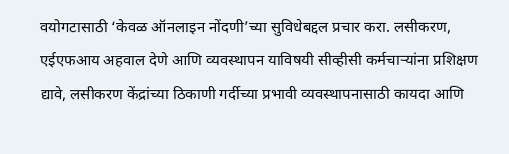वयोगटासाठी ‘केवळ ऑनलाइन नोंदणी’च्या सुविधेबद्दल प्रचार करा. लसीकरण, एईएफआय अहवाल देणे आणि व्यवस्थापन याविषयी सीव्हीसी कर्मचार्‍यांना प्रशिक्षण द्यावे, लसीकरण केंद्रांच्या ठिकाणी गर्दीच्या प्रभावी व्यवस्थापनासाठी कायदा आणि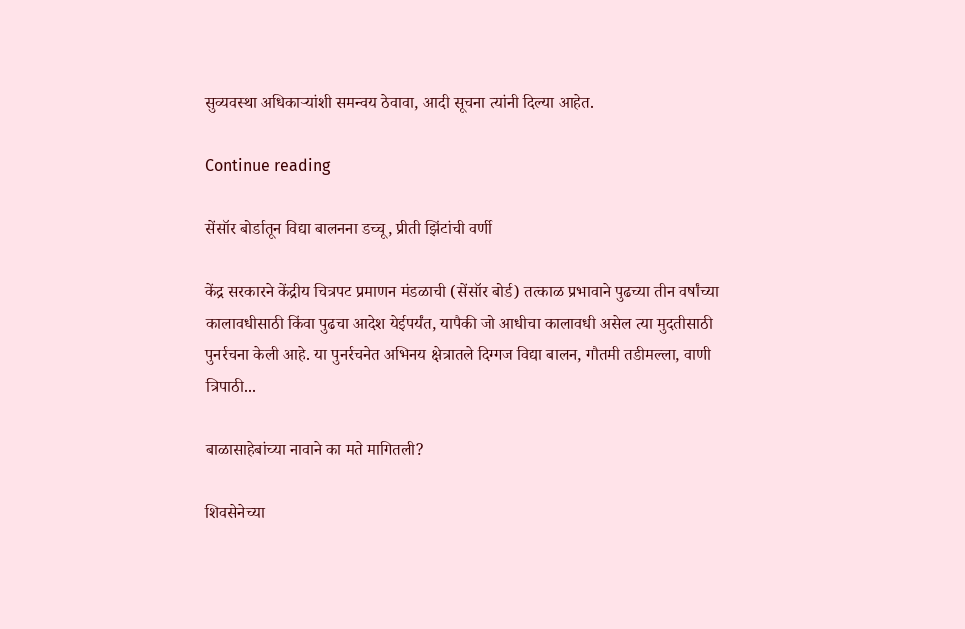सुव्यवस्था अधिकाऱ्यांशी समन्वय ठेवावा, आदी सूचना त्यांनी दिल्या आहेत.

Continue reading

सेंसॉर बोर्डातून विद्या बालनना डच्चू, प्रीती झिंटांची वर्णी

केंद्र सरकारने केंद्रीय चित्रपट प्रमाणन मंडळाची (सेंसॉर बोर्ड) तत्काळ प्रभावाने पुढच्या तीन वर्षांच्या कालावधीसाठी किंवा पुढचा आदेश येईपर्यंत, यापैकी जो आधीचा कालावधी असेल त्या मुदतीसाठी पुनर्रचना केली आहे. या पुनर्रचनेत अभिनय क्षेत्रातले दिग्गज विद्या बालन, गौतमी तडीमल्ला, वाणी त्रिपाठी...

बाळासाहेबांच्या नावाने का मते मागितली?

शिवसेनेच्या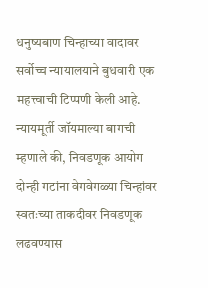धनुष्यबाण चिन्हाच्या वादावर सर्वोच्च न्यायालयाने बुधवारी एक महत्त्वाची टिप्पणी केली आहे. न्यायमूर्ती जॉयमाल्या बागची म्हणाले की, निवडणूक आयोग दोन्ही गटांना वेगवेगळ्या चिन्हांवर स्वतःच्या ताकदीवर निवडणूक लढवण्यास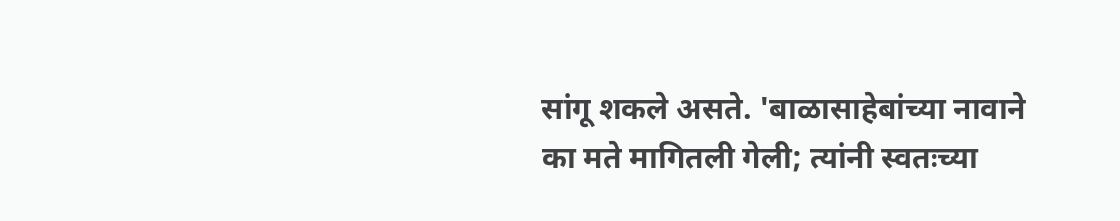सांगू शकले असते. 'बाळासाहेबांच्या नावाने का मते मागितली गेली; त्यांनी स्वतःच्या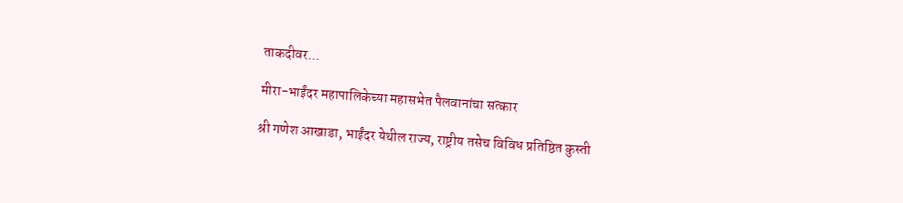ताकदीवर...

मीरा-भाईंदर महापालिकेच्या महासभेत पैलवानांचा सत्कार

श्री गणेश आखाडा, भाईंदर येथील राज्य, राष्ट्रीय तसेच विविध प्रतिष्ठित कुस्ती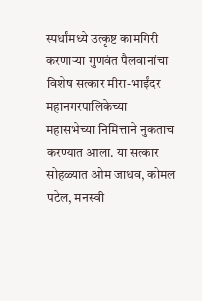स्पर्धांमध्ये उत्कृष्ट कामगिरी करणाऱ्या गुणवंत पैलवानांचा विशेष सत्कार मीरा-भाईंदर महानगरपालिकेच्या महासभेच्या निमित्ताने नुकताच करण्यात आला. या सत्कार सोहळ्यात ओम जाधव, कोमल पटेल, मनस्वी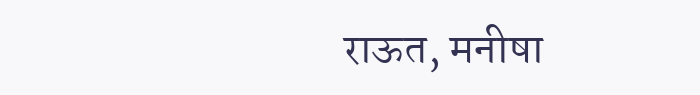राऊत, मनीषा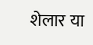शेलार या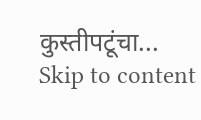कुस्तीपटूंचा...
Skip to content